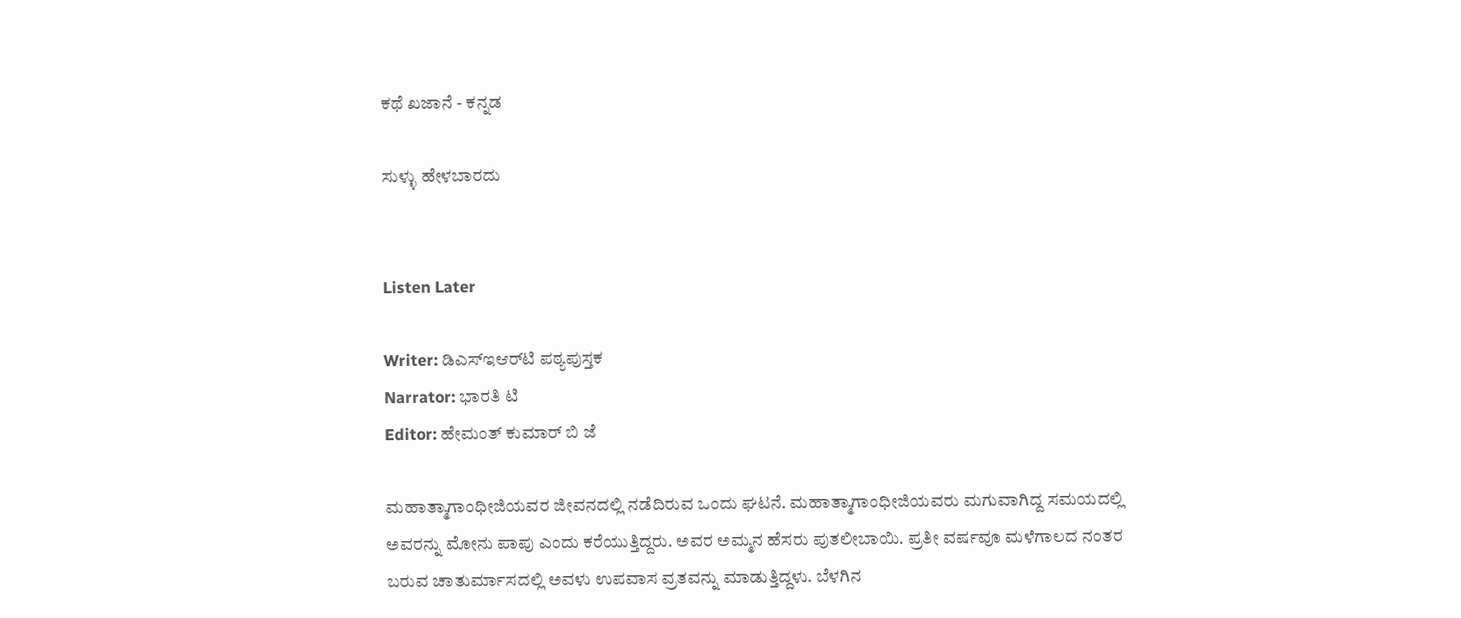ಕಥೆ ಖಜಾನೆ - ಕನ್ನಡ

ಸುಳ್ಳು ಹೇಳಬಾರದು


Listen Later

Writer: ಡಿಎಸ್‌ಇಆರ್‌ಟಿ ಪಠ್ಯಪುಸ್ತಕ
Narrator: ಭಾರತಿ ಟಿ
Editor: ಹೇಮಂತ್ ಕುಮಾರ್ ಬಿ ಜೆ

ಮಹಾತ್ಮಾಗಾಂಧೀಜಿಯವರ ಜೀವನದಲ್ಲಿ ನಡೆದಿರುವ ಒಂದು ಘಟನೆ. ಮಹಾತ್ಮಾಗಾಂಧೀಜಿಯವರು ಮಗುವಾಗಿದ್ದ ಸಮಯದಲ್ಲಿ ಅವರನ್ನು ಮೋನು ಪಾಪು ಎಂದು ಕರೆಯುತ್ತಿದ್ದರು. ಅವರ ಅಮ್ಮನ ಹೆಸರು ಪುತಲೀಬಾಯಿ. ಪ್ರತೀ ವರ್ಷವೂ ಮಳೆಗಾಲದ ನಂತರ ಬರುವ ಚಾತುರ್ಮಾಸದಲ್ಲಿ ಅವಳು ಉಪವಾಸ ವ್ರತವನ್ನು ಮಾಡುತ್ತಿದ್ದಳು. ಬೆಳಗಿನ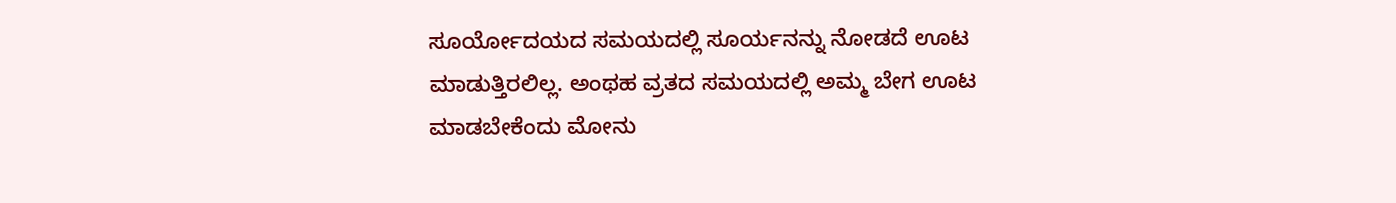ಸೂರ್ಯೋದಯದ ಸಮಯದಲ್ಲಿ ಸೂರ್ಯನನ್ನು ನೋಡದೆ ಊಟ ಮಾಡುತ್ತಿರಲಿಲ್ಲ. ಅಂಥಹ ವ್ರತದ ಸಮಯದಲ್ಲಿ ಅಮ್ಮ ಬೇಗ ಊಟ ಮಾಡಬೇಕೆಂದು ಮೋನು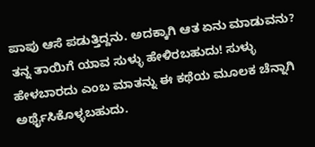ಪಾಪು ಆಸೆ ಪಡುತ್ತಿದ್ದನು. ಅದಕ್ಕಾಗಿ ಆತ ಏನು ಮಾಡುವನು? ತನ್ನ ತಾಯಿಗೆ ಯಾವ ಸುಳ್ಳು ಹೇಳಿರಬಹುದು! ಸುಳ್ಳು ಹೇಳಬಾರದು ಎಂಬ ಮಾತನ್ನು ಈ ಕಥೆಯ ಮೂಲಕ ಚೆನ್ನಾಗಿ ಅರ್ಥೈಸಿಕೊಳ್ಳಬಹುದು.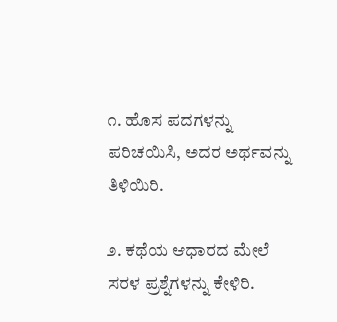೧. ಹೊಸ ಪದಗಳನ್ನು ಪರಿಚಯಿಸಿ, ಅದರ ಅರ್ಥವನ್ನು ತಿಳಿಯಿರಿ.

೨. ಕಥೆಯ ಆಧಾರದ ಮೇಲೆ ಸರಳ ಪ್ರಶ್ನೆಗಳನ್ನು ಕೇಳಿರಿ.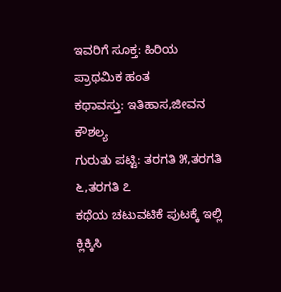ಇವರಿಗೆ ಸೂಕ್ತ: ಹಿರಿಯ ಪ್ರಾಥಮಿಕ ಹಂತ
ಕಥಾವಸ್ತು: ಇತಿಹಾಸ,ಜೀವನ ಕೌಶಲ್ಯ
ಗುರುತು ಪಟ್ಟಿ: ತರಗತಿ ೫,ತರಗತಿ ೬,ತರಗತಿ ೭
ಕಥೆಯ ಚಟುವಟಿಕೆ ಪುಟಕ್ಕೆ ಇಲ್ಲಿ ಕ್ಲಿಕ್ಕಿಸಿ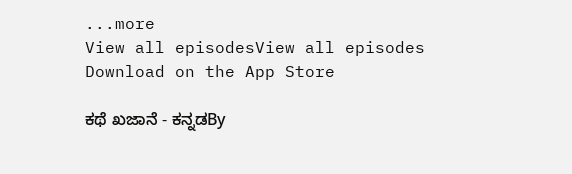...more
View all episodesView all episodes
Download on the App Store

ಕಥೆ ಖಜಾನೆ - ಕನ್ನಡBy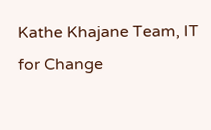Kathe Khajane Team, IT for Change